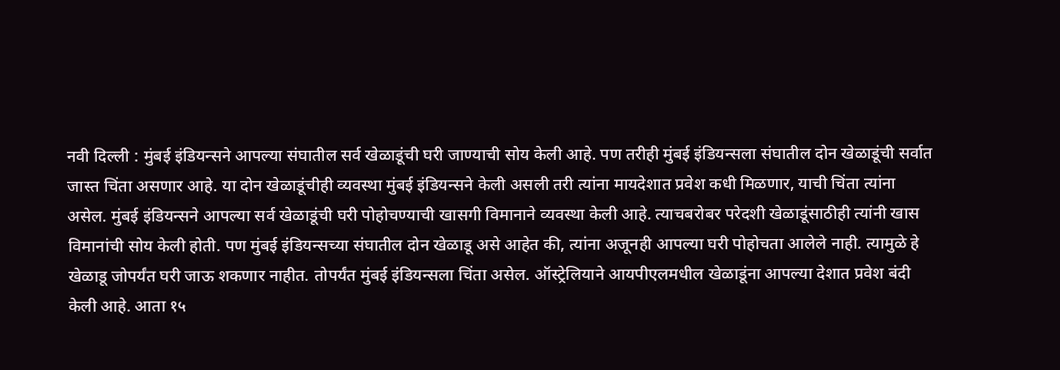नवी दिल्ली : मुंबई इंडियन्सने आपल्या संघातील सर्व खेळाडूंची घरी जाण्याची सोय केली आहे. पण तरीही मुंबई इंडियन्सला संघातील दोन खेळाडूंची सर्वात जास्त चिंता असणार आहे. या दोन खेळाडूंचीही व्यवस्था मुंबई इंडियन्सने केली असली तरी त्यांना मायदेशात प्रवेश कधी मिळणार, याची चिंता त्यांना असेल. मुंबई इंडियन्सने आपल्या सर्व खेळाडूंची घरी पोहोचण्याची खासगी विमानाने व्यवस्था केली आहे. त्याचबरोबर परेदशी खेळाडूंसाठीही त्यांनी खास विमानांची सोय केली होती. पण मुंबई इंडियन्सच्या संघातील दोन खेळाडू असे आहेत की, त्यांना अजूनही आपल्या घरी पोहोचता आलेले नाही. त्यामुळे हे खेळाडू जोपर्यंत घरी जाऊ शकणार नाहीत. तोपर्यंत मुंबई इंडियन्सला चिंता असेल. ऑस्ट्रेलियाने आयपीएलमधील खेळाडूंना आपल्या देशात प्रवेश बंदी केली आहे. आता १५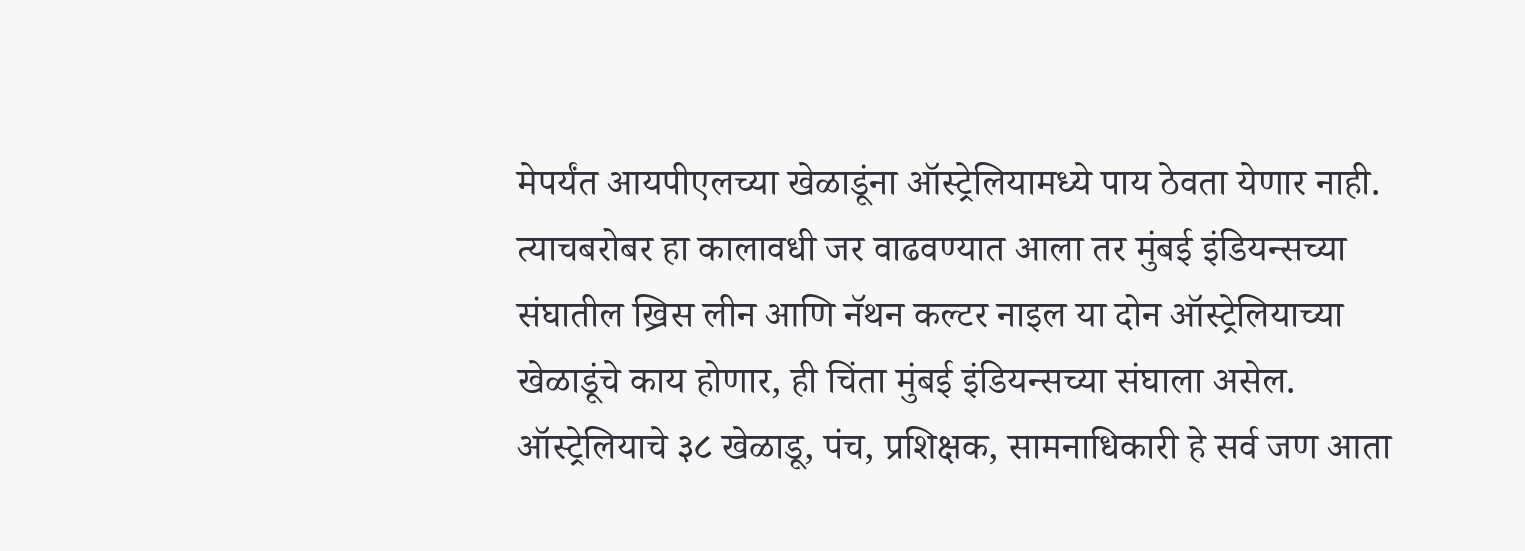मेपर्यंत आयपीएलच्या खेळाडूंना ऑस्ट्रेलियामध्ये पाय ठेवता येणार नाही. त्याचबरोबर हा कालावधी जर वाढवण्यात आला तर मुंबई इंडियन्सच्या संघातील ख्रिस लीन आणि नॅथन कल्टर नाइल या दोन ऑस्ट्रेलियाच्या खेळाडूंचे काय होणार, ही चिंता मुंबई इंडियन्सच्या संघाला असेल. ऑस्ट्रेलियाचे ३८ खेळाडू, पंच, प्रशिक्षक, सामनाधिकारी हे सर्व जण आता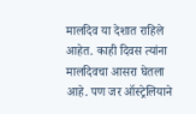मालदिव या देशात राहिले आहेत. काही दिवस त्यांना मालदिवचा आसरा घेतला आहे. पण जर ऑस्ट्रेलियाने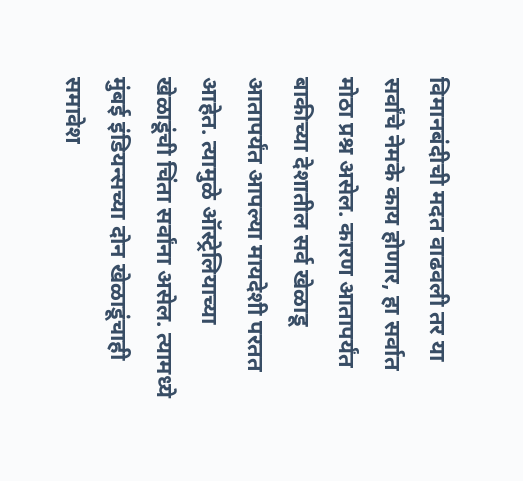विमानबंदीची मदत वाढवली तर या सर्वांचे नेमके काय होणार, हा सर्वात मोठा प्रश्न असेल. कारण आतापर्यंत बाकीच्या देशातील सर्व खेळाडू आतापर्यंत आपल्या मायदेशी परतत आहेत. त्यामुळे ऑस्ट्रेलियाच्या खेळाडूंची चिंता सर्वांना असेल. त्यामध्ये मुंबई इंडियन्सच्या दोन खेळाडूंचाही समावेश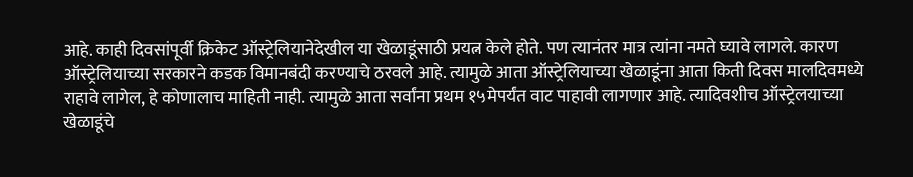आहे. काही दिवसांपूर्वी क्रिकेट ऑस्ट्रेलियानेदेखील या खेळाडूंसाठी प्रयत्न केले होते. पण त्यानंतर मात्र त्यांना नमते घ्यावे लागले. कारण ऑस्ट्रेलियाच्या सरकारने कडक विमानबंदी करण्याचे ठरवले आहे. त्यामुळे आता ऑस्ट्रेलियाच्या खेळाडूंना आता किती दिवस मालदिवमध्ये राहावे लागेल, हे कोणालाच माहिती नाही. त्यामुळे आता सर्वांना प्रथम १५मेपर्यंत वाट पाहावी लागणार आहे. त्यादिवशीच ऑस्ट्रेलयाच्या खेळाडूंचे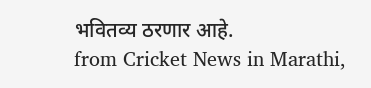भवितव्य ठरणार आहे.
from Cricket News in Marathi,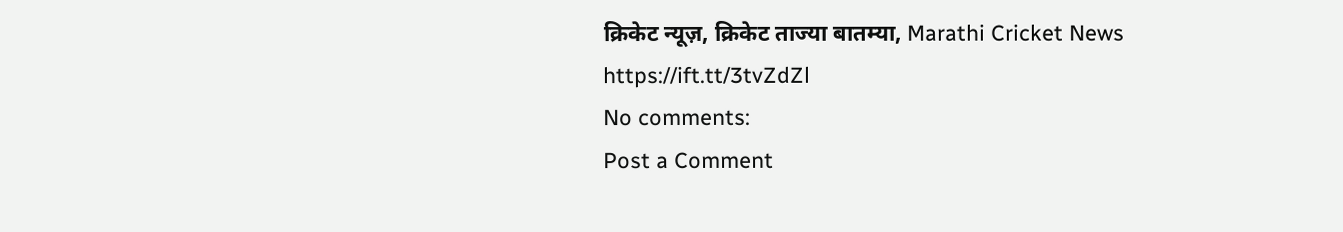क्रिकेट न्यूज़, क्रिकेट ताज्या बातम्या, Marathi Cricket News https://ift.tt/3tvZdZl
No comments:
Post a Comment